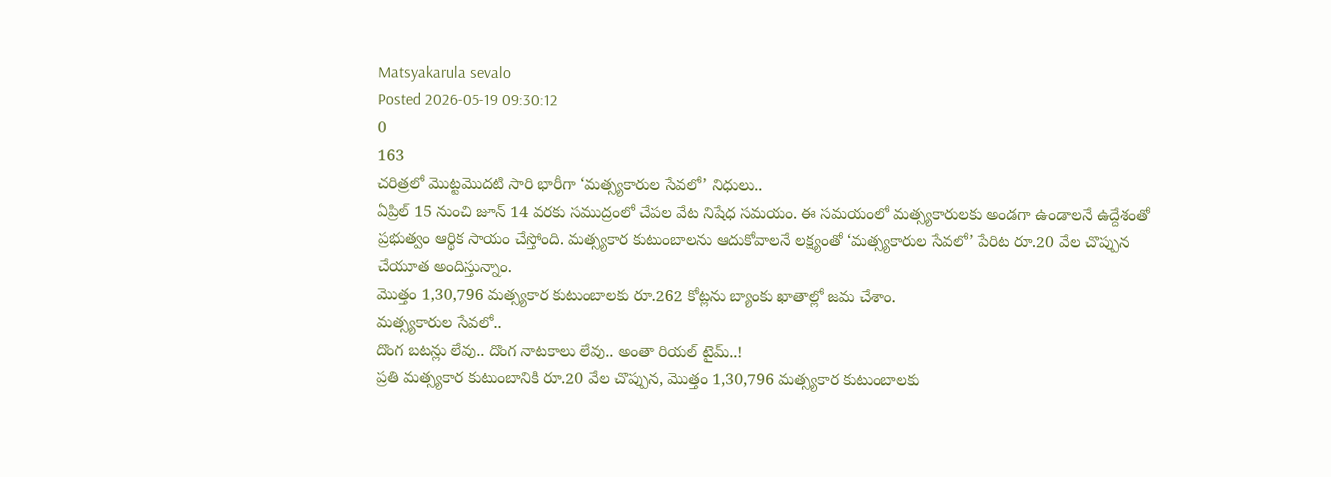Matsyakarula sevalo
Posted 2026-05-19 09:30:12
0
163
చరిత్రలో మొట్టమొదటి సారి భారీగా ‘మత్స్యకారుల సేవలో’ నిధులు..
ఏప్రిల్ 15 నుంచి జూన్ 14 వరకు సముద్రంలో చేపల వేట నిషేధ సమయం. ఈ సమయంలో మత్స్యకారులకు అండగా ఉండాలనే ఉద్దేశంతో ప్రభుత్వం ఆర్థిక సాయం చేస్తోంది. మత్స్యకార కుటుంబాలను ఆదుకోవాలనే లక్ష్యంతో ‘మత్స్యకారుల సేవలో’ పేరిట రూ.20 వేల చొప్పున చేయూత అందిస్తున్నాం.
మొత్తం 1,30,796 మత్స్యకార కుటుంబాలకు రూ.262 కోట్లను బ్యాంకు ఖాతాల్లో జమ చేశాం.
మత్స్యకారుల సేవలో..
దొంగ బటన్లు లేవు.. దొంగ నాటకాలు లేవు.. అంతా రియల్ టైమ్..!
ప్రతి మత్స్యకార కుటుంబానికి రూ.20 వేల చొప్పున, మొత్తం 1,30,796 మత్స్యకార కుటుంబాలకు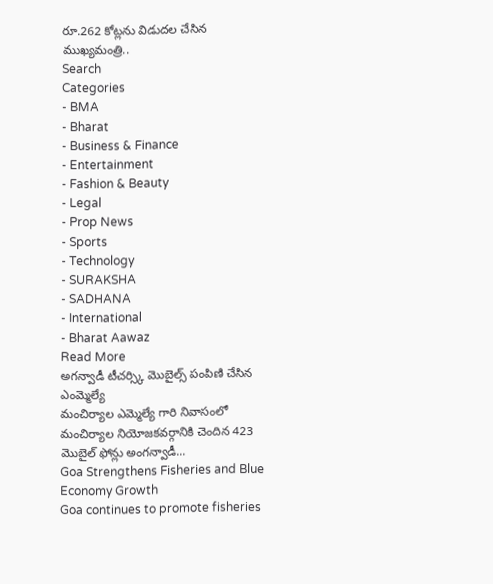రూ.262 కోట్లను విడుదల చేసిన ముఖ్యమంత్రి..
Search
Categories
- BMA
- Bharat
- Business & Finance
- Entertainment
- Fashion & Beauty
- Legal
- Prop News
- Sports
- Technology
- SURAKSHA
- SADHANA
- International
- Bharat Aawaz
Read More
అగన్వాడీ టీచర్స్కి మొబైల్స్ పంపిణి చేసిన ఎంమ్మెల్యే
మంచిర్యాల ఎమ్మెల్యే గారి నివాసంలో మంచిర్యాల నియోజకవర్గానికి చెందిన 423 మొబైల్ ఫోన్లు అంగన్వాడీ...
Goa Strengthens Fisheries and Blue Economy Growth
Goa continues to promote fisheries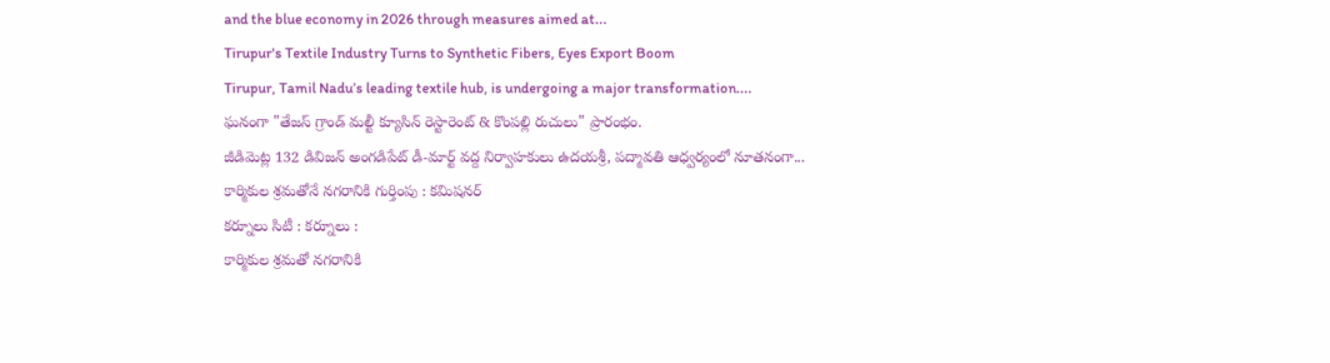and the blue economy in 2026 through measures aimed at...
Tirupur's Textile Industry Turns to Synthetic Fibers, Eyes Export Boom
Tirupur, Tamil Nadu’s leading textile hub, is undergoing a major transformation....
ఘనంగా "తేజస్ గ్రాండ్ మల్టీ క్యూసిన్ రెస్టారెంట్ & కొంపల్లి రుచులు" ప్రారంభం.
జీడిమెట్ల 132 డివిజన్ అంగడిపేట్ డీ-మార్ట్ వద్ద నిర్వాహకులు ఉదయశ్రీ, పద్మావతి ఆధ్వర్యంలో నూతనంగా...
కార్మికుల శ్రమతోనే నగరానికి గుర్తింపు : కమిషనర్
కర్నూలు సిటీ : కర్నూలు :
కార్మికుల శ్రమతో నగరానికి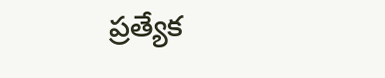ప్రత్యేక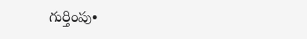గుర్తింపు•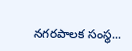నగరపాలక సంస్థ...